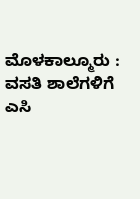ಮೊಳಕಾಲ್ಮೂರು : ವಸತಿ ಶಾಲೆಗಳಿಗೆ ಎಸಿ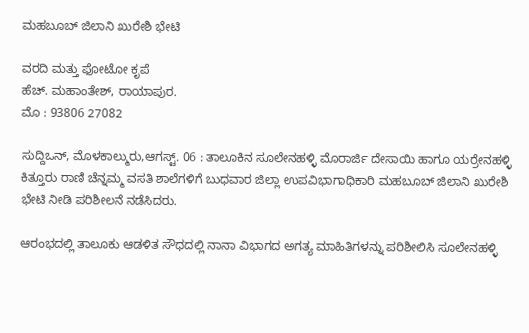ಮಹಬೂಬ್ ಜಿಲಾನಿ ಖುರೇಶಿ ಭೇಟಿ

ವರದಿ ಮತ್ತು ಫೋಟೋ ಕೃಪೆ
ಹೆಚ್. ಮಹಾಂತೇಶ್, ರಾಯಾಪುರ.
ಮೊ : 93806 27082

ಸುದ್ದಿಒನ್, ಮೊಳಕಾಲ್ಮುರು,ಆಗಸ್ಟ್. 06 : ತಾಲೂಕಿನ ಸೂಲೇನಹಳ್ಳಿ ಮೊರಾರ್ಜಿ ದೇಸಾಯಿ ಹಾಗೂ ಯರ್ರೇನಹಳ್ಳಿ ಕಿತ್ತೂರು ರಾಣಿ ಚೆನ್ನಮ್ಮ ವಸತಿ ಶಾಲೆಗಳಿಗೆ ಬುಧವಾರ ಜಿಲ್ಲಾ ಉಪವಿಭಾಗಾಧಿಕಾರಿ ಮಹಬೂಬ್ ಜಿಲಾನಿ ಖುರೇಶಿ ಭೇಟಿ ನೀಡಿ ಪರಿಶೀಲನೆ ನಡೆಸಿದರು.

ಆರಂಭದಲ್ಲಿ ತಾಲೂಕು ಆಡಳಿತ ಸೌಧದಲ್ಲಿ ನಾನಾ ವಿಭಾಗದ ಅಗತ್ಯ ಮಾಹಿತಿಗಳನ್ನು ಪರಿಶೀಲಿಸಿ ಸೂಲೇನಹಳ್ಳಿ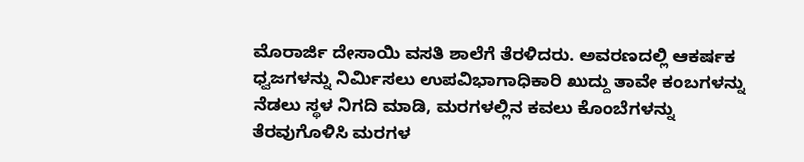ಮೊರಾರ್ಜಿ ದೇಸಾಯಿ ವಸತಿ ಶಾಲೆಗೆ ತೆರಳಿದರು. ಅವರಣದಲ್ಲಿ ಆಕರ್ಷಕ ಧ್ವಜಗಳನ್ನು ನಿರ್ಮಿಸಲು ಉಪವಿಭಾಗಾಧಿಕಾರಿ ಖುದ್ದು ತಾವೇ ಕಂಬಗಳನ್ನು ನೆಡಲು ಸ್ಥಳ ನಿಗದಿ ಮಾಡಿ, ಮರಗಳಲ್ಲಿನ ಕವಲು ಕೊಂಬೆಗಳನ್ನು ತೆರವುಗೊಳಿಸಿ ಮರಗಳ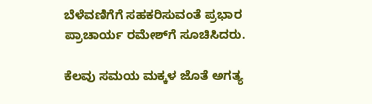ಬೆಳೆವಣಿಗೆಗೆ ಸಹಕರಿಸುವಂತೆ ಪ್ರಭಾರ ಪ್ರಾಚಾರ್ಯ ರಮೇಶ್‌ಗೆ ಸೂಚಿಸಿದರು.

ಕೆಲವು ಸಮಯ ಮಕ್ಕಳ ಜೊತೆ ಅಗತ್ಯ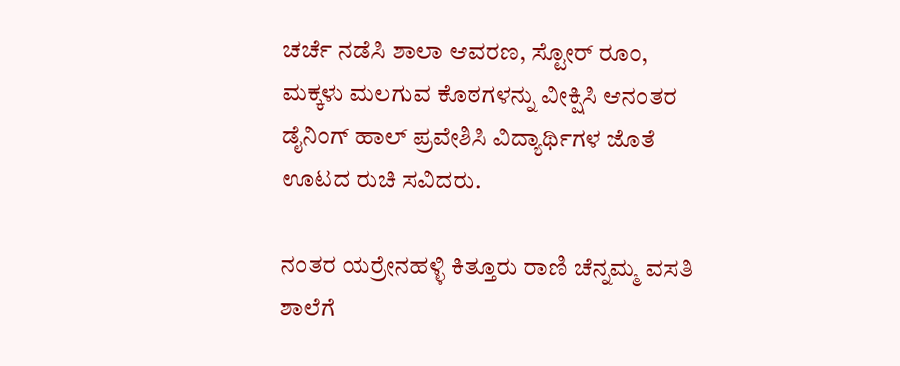ಚರ್ಚೆ ನಡೆಸಿ ಶಾಲಾ ಆವರಣ, ಸ್ಟೋರ್ ರೂಂ, ಮಕ್ಕಳು ಮಲಗುವ ಕೊಠಗಳನ್ನು ವೀಕ್ಷಿಸಿ ಆನಂತರ ಡೈನಿಂಗ್ ಹಾಲ್ ಪ್ರವೇಶಿಸಿ ವಿದ್ಯಾರ್ಥಿಗಳ ಜೊತೆ ಊಟದ ರುಚಿ ಸವಿದರು.

ನಂತರ ಯರ್ರೇನಹಳ್ಳಿ ಕಿತ್ತೂರು ರಾಣಿ ಚೆನ್ನಮ್ಮ ವಸತಿ ಶಾಲೆಗೆ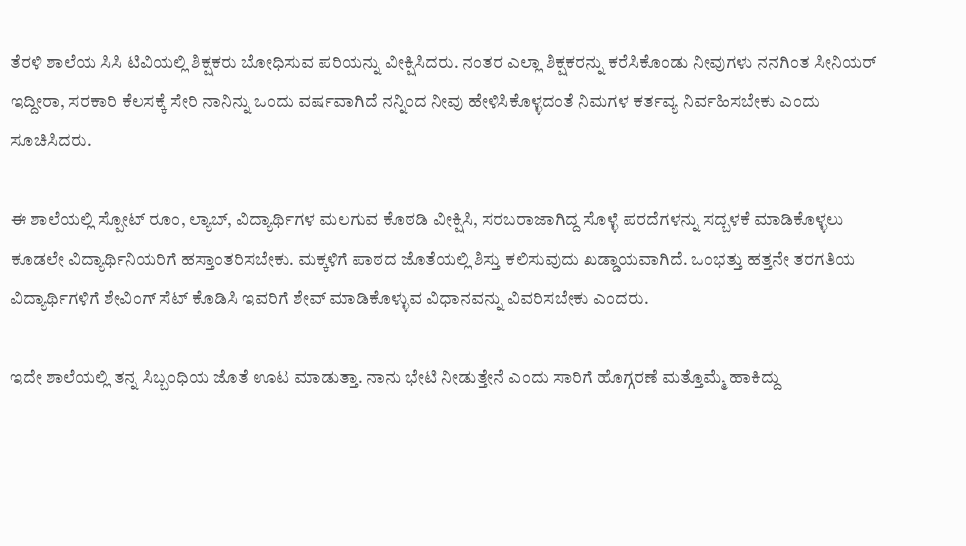ತೆರಳಿ ಶಾಲೆಯ ಸಿಸಿ ಟಿವಿಯಲ್ಲಿ ಶಿಕ್ಷಕರು ಬೋಧಿಸುವ ಪರಿಯನ್ನು ವೀಕ್ಷಿಸಿದರು. ನಂತರ ಎಲ್ಲಾ ಶಿಕ್ಷಕರನ್ನು ಕರೆಸಿಕೊಂಡು ನೀವುಗಳು ನನಗಿಂತ ಸೀನಿಯ‌ರ್ ಇದ್ದೀರಾ, ಸರಕಾರಿ ಕೆಲಸಕ್ಕೆ ಸೇರಿ ನಾನಿನ್ನು ಒಂದು ವರ್ಷವಾಗಿದೆ ನನ್ನಿಂದ ನೀವು ಹೇಳಿಸಿಕೊಳ್ಳದಂತೆ ನಿಮಗಳ ಕರ್ತವ್ಯ ನಿರ್ವಹಿಸಬೇಕು ಎಂದು ಸೂಚಿಸಿದರು.

ಈ ಶಾಲೆಯಲ್ಲಿ ಸ್ಪೋಟ್ ರೂಂ, ಲ್ಯಾಬ್, ವಿದ್ಯಾರ್ಥಿಗಳ ಮಲಗುವ ಕೊಠಡಿ ವೀಕ್ಷಿಸಿ, ಸರಬರಾಜಾಗಿದ್ದ ಸೊಳ್ಳೆ ಪರದೆಗಳನ್ನು ಸದ್ಬಳಕೆ ಮಾಡಿಕೊಳ್ಳಲು ಕೂಡಲೇ ವಿದ್ಯಾರ್ಥಿನಿಯರಿಗೆ ಹಸ್ತಾಂತರಿಸಬೇಕು. ಮಕ್ಕಳಿಗೆ ಪಾಠದ ಜೊತೆಯಲ್ಲಿ ಶಿಸ್ತು ಕಲಿಸುವುದು ಖಡ್ಡಾಯವಾಗಿದೆ. ಒಂಭತ್ತು ಹತ್ತನೇ ತರಗತಿಯ ವಿದ್ಯಾರ್ಥಿಗಳಿಗೆ ಶೇವಿಂಗ್ ಸೆಟ್ ಕೊಡಿಸಿ ಇವರಿಗೆ ಶೇವ್ ಮಾಡಿಕೊಳ್ಳುವ ವಿಧಾನವನ್ನು ವಿವರಿಸಬೇಕು ಎಂದರು.

ಇದೇ ಶಾಲೆಯಲ್ಲಿ ತನ್ನ ಸಿಬ್ಬಂಧಿಯ ಜೊತೆ ಊಟ ಮಾಡುತ್ತಾ. ನಾನು ಭೇಟಿ ನೀಡುತ್ತೇನೆ ಎಂದು ಸಾರಿಗೆ ಹೊಗ್ಗರಣೆ ಮತ್ತೊಮ್ಮೆ ಹಾಕಿದ್ದು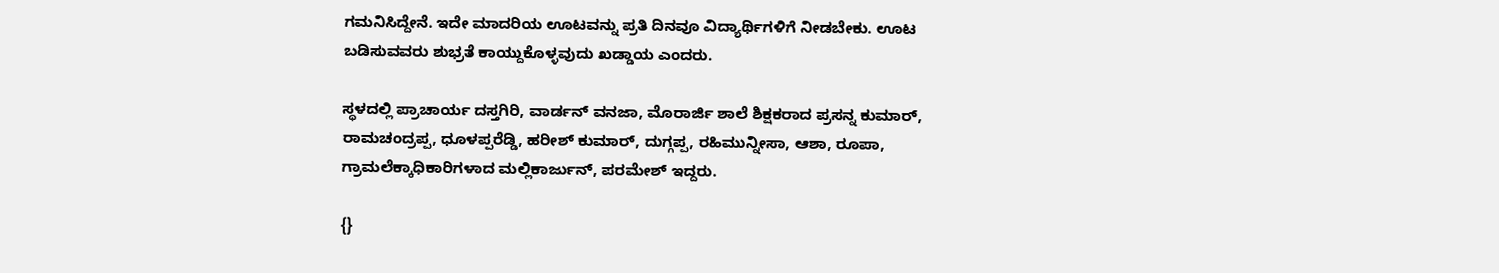ಗಮನಿಸಿದ್ದೇನೆ. ಇದೇ ಮಾದರಿಯ ಊಟವನ್ನು ಪ್ರತಿ ದಿನವೂ ವಿದ್ಯಾರ್ಥಿಗಳಿಗೆ ನೀಡಬೇಕು. ಊಟ ಬಡಿಸುವವರು ಶುಭ್ರತೆ ಕಾಯ್ದುಕೊಳ್ಳವುದು ಖಡ್ಡಾಯ ಎಂದರು.

ಸ್ಥಳದಲ್ಲಿ ಪ್ರಾಚಾರ್ಯ ದಸ್ತಗಿರಿ, ವಾರ್ಡನ್ ವನಜಾ, ಮೊರಾರ್ಜಿ ಶಾಲೆ ಶಿಕ್ಷಕರಾದ ಪ್ರಸನ್ನ ಕುಮಾರ್, ರಾಮಚಂದ್ರಪ್ಪ, ಧೂಳಪ್ಪರೆಡ್ಡಿ, ಹರೀಶ್ ಕುಮಾರ್, ದುಗ್ಗಪ್ಪ, ರಹಿಮುನ್ನೀಸಾ, ಆಶಾ, ರೂಪಾ, ಗ್ರಾಮಲೆಕ್ಕಾಧಿಕಾರಿಗಳಾದ ಮಲ್ಲಿಕಾರ್ಜುನ್, ಪರಮೇಶ್ ಇದ್ದರು.

{}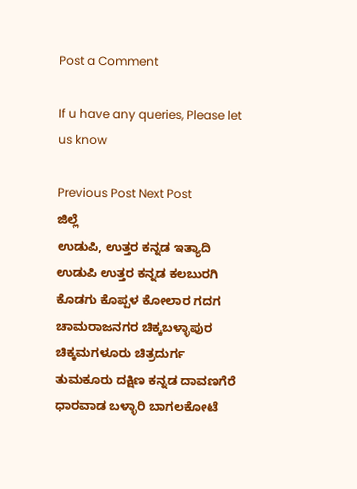Post a Comment

If u have any queries, Please let us know

Previous Post Next Post
ಜಿಲ್ಲೆ
ಉಡುಪಿ, ಉತ್ತರ ಕನ್ನಡ ಇತ್ಯಾದಿ
ಉಡುಪಿ ಉತ್ತರ ಕನ್ನಡ ಕಲಬುರಗಿ ಕೊಡಗು ಕೊಪ್ಪಳ ಕೋಲಾರ ಗದಗ ಚಾಮರಾಜನಗರ ಚಿಕ್ಕಬಳ್ಳಾಪುರ
ಚಿಕ್ಕಮಗಳೂರು ಚಿತ್ರದುರ್ಗ ತುಮಕೂರು ದಕ್ಷಿಣ ಕನ್ನಡ ದಾವಣಗೆರೆ ಧಾರವಾಡ ಬಳ್ಳಾರಿ ಬಾಗಲಕೋಟೆ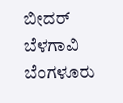ಬೀದರ್
ಬೆಳಗಾವಿ ಬೆಂಗಳೂರು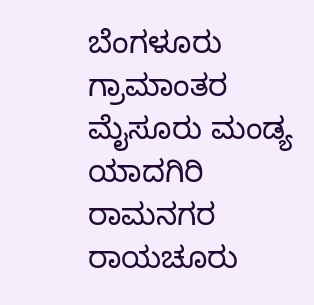ಬೆಂಗಳೂರು ಗ್ರಾಮಾಂತರ ಮೈಸೂರು ಮಂಡ್ಯ ಯಾದಗಿರಿ ರಾಮನಗರ ರಾಯಚೂರು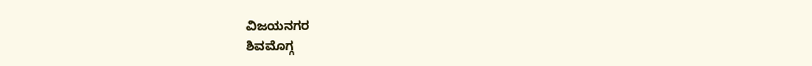ವಿಜಯನಗರ
ಶಿವಮೊಗ್ಗ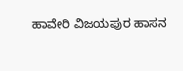ಹಾವೇರಿ ವಿಜಯಪುರ ಹಾಸನ